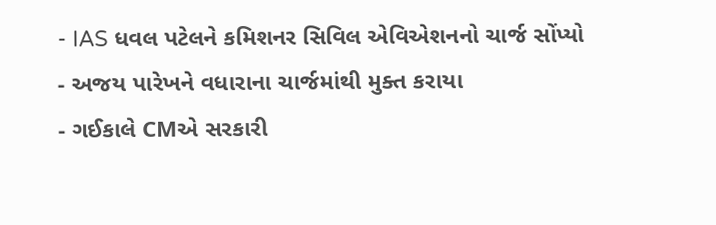- IAS ધવલ પટેલને કમિશનર સિવિલ એવિએશનનો ચાર્જ સોંપ્યો
- અજય પારેખને વધારાના ચાર્જમાંથી મુક્ત કરાયા
- ગઈકાલે CMએ સરકારી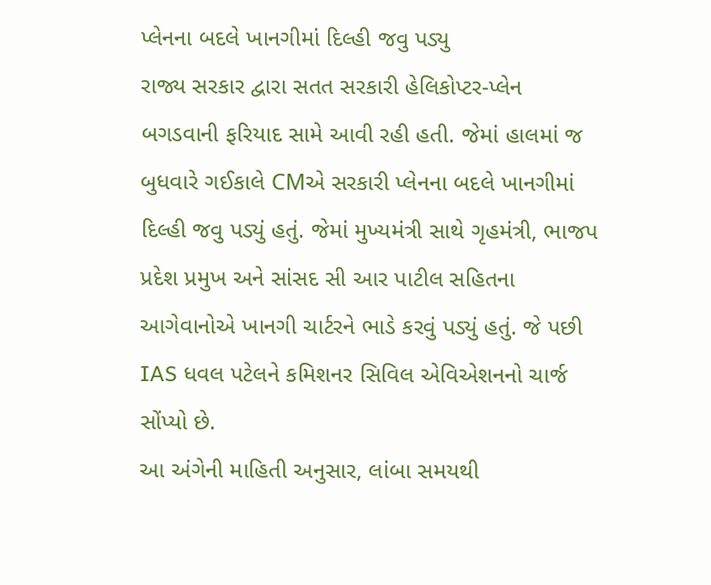પ્લેનના બદલે ખાનગીમાં દિલ્હી જવુ પડ્યુ
રાજ્ય સરકાર દ્વારા સતત સરકારી હેલિકોપ્ટર-પ્લેન બગડવાની ફરિયાદ સામે આવી રહી હતી. જેમાં હાલમાં જ બુધવારે ગઈકાલે CMએ સરકારી પ્લેનના બદલે ખાનગીમાં દિલ્હી જવુ પડ્યું હતું. જેમાં મુખ્યમંત્રી સાથે ગૃહમંત્રી, ભાજપ પ્રદેશ પ્રમુખ અને સાંસદ સી આર પાટીલ સહિતના આગેવાનોએ ખાનગી ચાર્ટરને ભાડે કરવું પડ્યું હતું. જે પછી IAS ધવલ પટેલને કમિશનર સિવિલ એવિએશનનો ચાર્જ સોંપ્યો છે.
આ અંગેની માહિતી અનુસાર, લાંબા સમયથી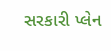સરકારી પ્લેન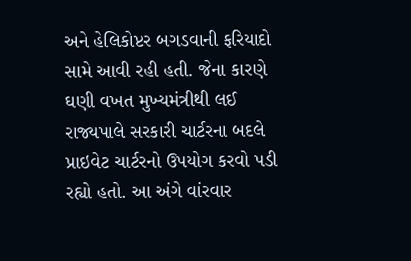અને હેલિકોપ્ટર બગડવાની ફરિયાદો સામે આવી રહી હતી. જેના કારણે ઘણી વખત મુખ્યમંત્રીથી લઈ રાજ્યપાલે સરકારી ચાર્ટરના બદલે પ્રાઇવેટ ચાર્ટરનો ઉપયોગ કરવો પડી રહ્યો હતો. આ અંગે વાંરવાર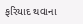ફરિયાદ થવાના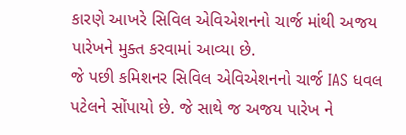કારણે આખરે સિવિલ એવિએશનનો ચાર્જ માંથી અજય પારેખને મુક્ત કરવામાં આવ્યા છે.
જે પછી કમિશનર સિવિલ એવિએશનનો ચાર્જ IAS ધવલ પટેલને સોંપાયો છે. જે સાથે જ અજય પારેખ ને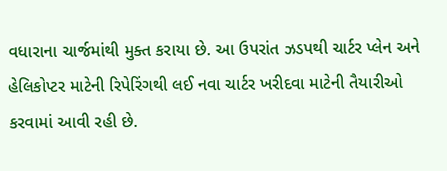વધારાના ચાર્જમાંથી મુક્ત કરાયા છે. આ ઉપરાંત ઝડપથી ચાર્ટર પ્લેન અને હેલિકોપ્ટર માટેની રિપેરિંગથી લઈ નવા ચાર્ટર ખરીદવા માટેની તૈયારીઓ કરવામાં આવી રહી છે.